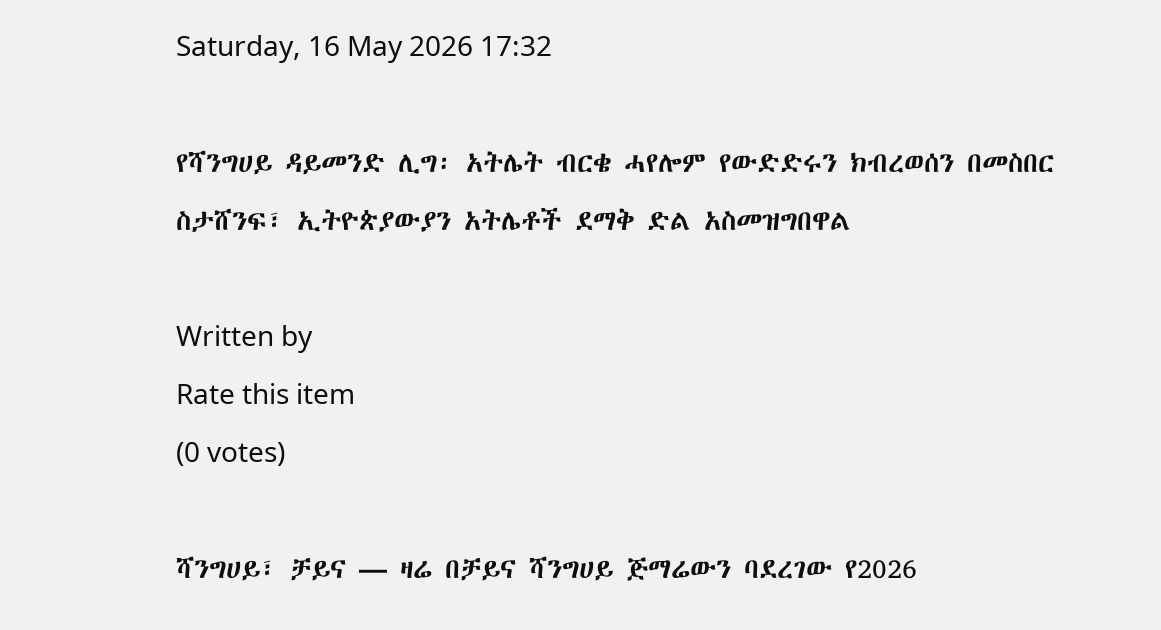Saturday, 16 May 2026 17:32

የሻንግሀይ ዳይመንድ ሊግ፡ አትሌት ብርቄ ሓየሎም የውድድሩን ክብረወሰን በመስበር ስታሸንፍ፣ ኢትዮጵያውያን አትሌቶች ደማቅ ድል አስመዝግበዋል

Written by
Rate this item
(0 votes)

ሻንግሀይ፣ ቻይና — ዛሬ በቻይና ሻንግሀይ ጅማሬውን ባደረገው የ2026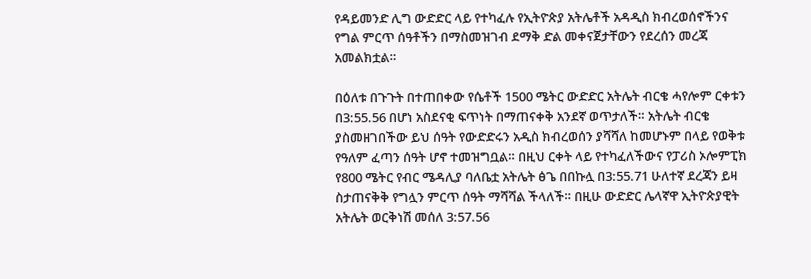የዳይመንድ ሊግ ውድድር ላይ የተካፈሉ የኢትዮጵያ አትሌቶች አዳዲስ ክብረወሰኖችንና የግል ምርጥ ሰዓቶችን በማስመዝገብ ደማቅ ድል መቀናጀታቸውን የደረሰን መረጃ አመልክቷል።

በዕለቱ በጉጉት በተጠበቀው የሴቶች 1500 ሜትር ውድድር አትሌት ብርቄ ሓየሎም ርቀቱን በ3:55.56 በሆነ አስደናቂ ፍጥነት በማጠናቀቅ አንደኛ ወጥታለች። አትሌት ብርቄ ያስመዘገበችው ይህ ሰዓት የውድድሩን አዲስ ክብረወሰን ያሻሻለ ከመሆኑም በላይ የወቅቱ የዓለም ፈጣን ሰዓት ሆኖ ተመዝግቧል። በዚህ ርቀት ላይ የተካፈለችውና የፓሪስ ኦሎምፒክ የ800 ሜትር የብር ሜዳሊያ ባለቤቷ አትሌት ፅጌ በበኩሏ በ3:55.71 ሁለተኛ ደረጃን ይዛ ስታጠናቅቅ የግሏን ምርጥ ሰዓት ማሻሻል ችላለች። በዚሁ ውድድር ሌላኛዋ ኢትዮጵያዊት አትሌት ወርቅነሽ መሰለ 3:57.56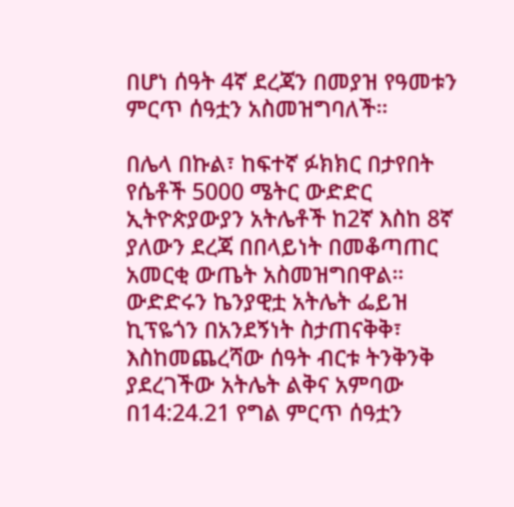በሆነ ሰዓት 4ኛ ደረጃን በመያዝ የዓመቱን ምርጥ ሰዓቷን አስመዝግባለች።

በሌላ በኩል፣ ከፍተኛ ፉክክር በታየበት የሴቶች 5000 ሜትር ውድድር ኢትዮጵያውያን አትሌቶች ከ2ኛ እስከ 8ኛ ያለውን ደረጃ በበላይነት በመቆጣጠር አመርቂ ውጤት አስመዝግበዋል። ውድድሩን ኬንያዊቷ አትሌት ፌይዝ ኪፕዬጎን በአንደኝነት ስታጠናቅቅ፣ እስከመጨረሻው ሰዓት ብርቱ ትንቅንቅ ያደረገችው አትሌት ልቅና አምባው በ14:24.21 የግል ምርጥ ሰዓቷን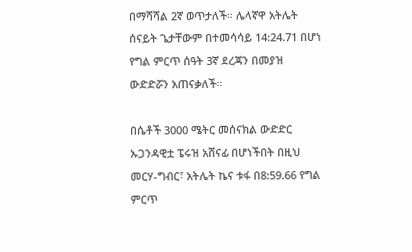በማሻሻል 2ኛ ወጥታለች። ሌላኛዋ አትሌት ሰናይት ጌታቸውም በተመሳሳይ 14:24.71 በሆነ የግል ምርጥ ሰዓት 3ኛ ደረጃን በመያዝ ውድድሯን አጠናቃለች።

በሴቶች 3000 ሜትር መሰናክል ውድድር ኡጋንዳዊቷ ፔሩዝ አሸናፊ በሆነችበት በዚህ መርሃ-ግብር፣ አትሌት ኬና ቱፋ በ8:59.66 የግል ምርጥ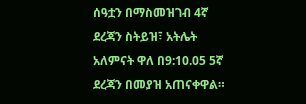ሰዓቷን በማስመዝገብ 4ኛ ደረጃን ስትይዝ፣ አትሌት አለምናት ዋለ በ9:10.05 5ኛ ደረጃን በመያዝ አጠናቀዋል።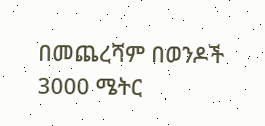በመጨረሻም በወንዶች 3000 ሜትር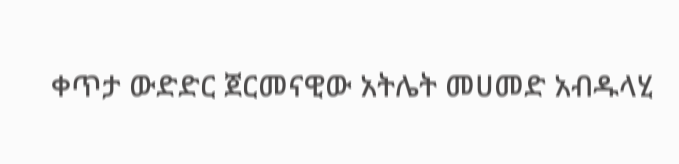ቀጥታ ውድድር ጀርመናዊው አትሌት መሀመድ አብዱላሂ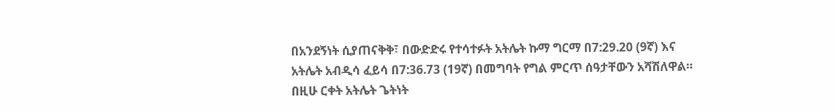በአንደኝነት ሲያጠናቅቅ፣ በውድድሩ የተሳተፉት አትሌት ኩማ ግርማ በ7:29.20 (9ኛ) እና አትሌት አብዲሳ ፈይሳ በ7:36.73 (19ኛ) በመግባት የግል ምርጥ ሰዓታቸውን አሻሽለዋል። በዚሁ ርቀት አትሌት ጌትነት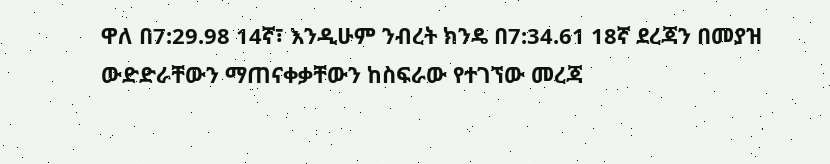ዋለ በ7:29.98 14ኛ፣ እንዲሁም ንብረት ክንዴ በ7:34.61 18ኛ ደረጃን በመያዝ ውድድራቸውን ማጠናቀቃቸውን ከስፍራው የተገኘው መረጃ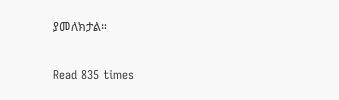ያመለክታል።

Read 835 times